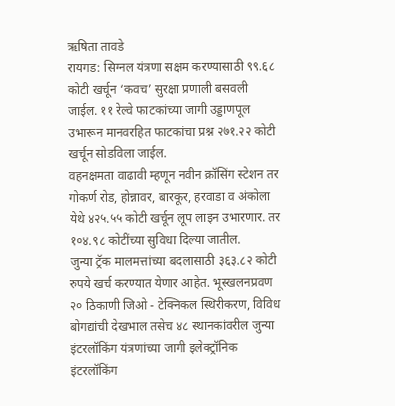ऋषिता तावडे
रायगड: सिग्नल यंत्रणा सक्षम करण्यासाठी ९९.६८ कोटी खर्चून ‘कवच’ सुरक्षा प्रणाली बसवली जाईल. ११ रेल्वे फाटकांच्या जागी उड्डाणपूल उभारून मानवरहित फाटकांचा प्रश्न २७१.२२ कोटी खर्चून सोडविला जाईल.
वहनक्षमता वाढावी म्हणून नवीन क्रॉसिंग स्टेशन तर गोकर्ण रोड, होन्नावर, बारकूर, हरवाडा व अंकोला येथे ४२५.५५ कोटी खर्चून लूप लाइन उभारणार. तर १०४.९८ कोटींच्या सुविधा दिल्या जातील.
जुन्या ट्रॅक मालमत्तांच्या बदलासाठी ३६३.८२ कोटी रुपये खर्च करण्यात येणार आहेत. भूस्खलनप्रवण २० ठिकाणी जिओ - टेक्निकल स्थिरीकरण, विविध बोगद्यांची देखभाल तसेच ४८ स्थानकांवरील जुन्या इंटरलॉकिंग यंत्रणांच्या जागी इलेक्ट्रॉनिक इंटरलॉकिंग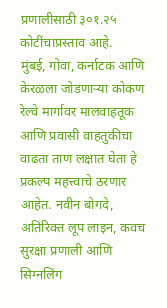प्रणालीसाठी ३०१.२५ कोटींचाप्रस्ताव आहे.
मुंबई, गोवा, कर्नाटक आणि केरळला जोडणाऱ्या कोकण रेल्वे मार्गावर मालवाहतूक आणि प्रवासी वाहतुकीचा वाढता ताण लक्षात घेता हे प्रकल्प महत्त्वाचे ठरणार आहेत. नवीन बोगदे, अतिरिक्त लूप लाइन, कवच सुरक्षा प्रणाली आणि सिग्नलिंग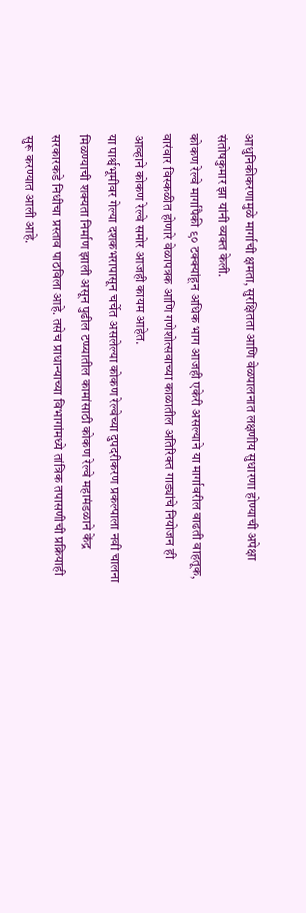आधुनिकीकरणामुळे मार्गाची क्षमता, सुरक्षितता आणि वेळपालनात लक्षणीय सुधारणा होण्याची अपेक्षा संतोषकुमार झा यांनी व्यक्त केली.
कोकण रेल्वे मार्गापैकी ९० टक्क्यांहून अधिक भाग आजही एकेरी असल्याने या मार्गावरील वाढती वाहतूक, वारंवार विस्कळीत होणारे वेळापत्रक आणि गणेशोत्सवाच्या काळातील अतिरिक्त गाड्यांचे नियोजन ही आव्हाने कोकण रेल्वे समोर आजही कायम आहेत.
या पार्श्वभूमीवर गेल्या दशकभरापासून चर्चेत असलेल्या कोकण रेल्वेच्या दुपदरीकरण प्रकल्पाला नवी चालना मिळण्याची शक्यता निर्माण झाली असून पुढील टप्प्यातील कामांसाठी कोकण रेल्वे महामंडळाने केंद्र सरकारकडे निधीचा प्रस्ताव पाठविला आहे. तसेच प्राधान्याच्या विभागांमध्ये तांत्रिक तपासणीची प्रक्रियाही सुरू करण्यात आली आहे.